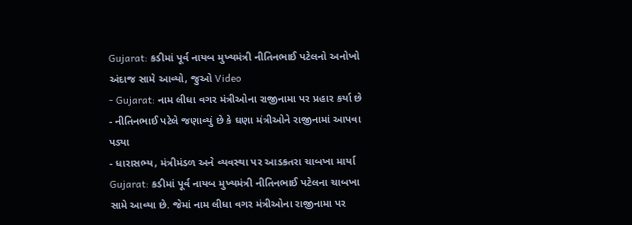Gujarat: કડીમાં પૂર્વ નાયબ મુખ્યમંત્રી નીતિનભાઈ પટેલનો અનોખો અંદાજ સામે આવ્યો, જુઓ Video
- Gujarat: નામ લીધા વગર મંત્રીઓના રાજીનામા પર પ્રહાર કર્યા છે
- નીતિનભાઈ પટેલે જણાવ્યું છે કે ઘણા મંત્રીઓને રાજીનામાં આપવા પડ્યા
- ધારાસભ્ય, મંત્રીમંડળ અને વ્યવસ્થા પર આડકતરા ચાબખા માર્યા
Gujarat: કડીમાં પૂર્વ નાયબ મુખ્યમંત્રી નીતિનભાઈ પટેલના ચાબખા સામે આવ્યા છે. જેમાં નામ લીધા વગર મંત્રીઓના રાજીનામા પર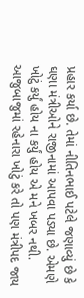પ્રહાર કર્યા છે. તેમાં નીતિનભાઈ પટેલે જણાવ્યું છે કે ઘણા મંત્રીઓને રાજીનામાં આપવા પડ્યા છે. એમણે ખોટું કર્યું હોય ના કર્યું હોય એ મને ખબર નથી. આજુબાજુમાં રહેનારા ખોટું કરે તો પણ મંત્રીપદ જાય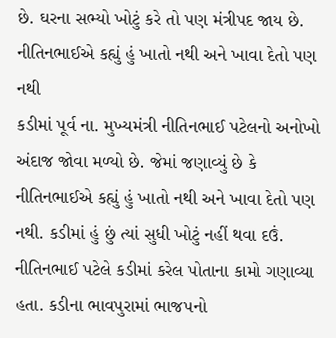છે. ઘરના સભ્યો ખોટું કરે તો પણ મંત્રીપદ જાય છે.
નીતિનભાઈએ કહ્યું હું ખાતો નથી અને ખાવા દેતો પણ નથી
કડીમાં પૂર્વ ના. મુખ્યમંત્રી નીતિનભાઈ પટેલનો અનોખો અંદાજ જોવા મળ્યો છે. જેમાં જણાવ્યું છે કે નીતિનભાઈએ કહ્યું હું ખાતો નથી અને ખાવા દેતો પણ નથી. કડીમાં હું છું ત્યાં સુધી ખોટું નહીં થવા દઉં. નીતિનભાઈ પટેલે કડીમાં કરેલ પોતાના કામો ગણાવ્યા હતા. કડીના ભાવપુરામાં ભાજપનો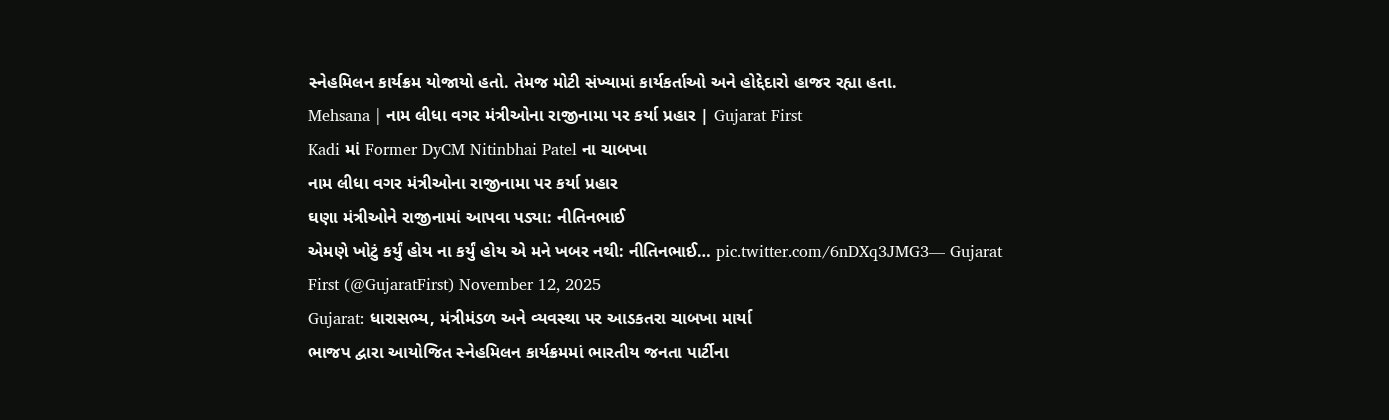સ્નેહમિલન કાર્યક્રમ યોજાયો હતો. તેમજ મોટી સંખ્યામાં કાર્યકર્તાઓ અને હોદ્દેદારો હાજર રહ્યા હતા.
Mehsana | નામ લીધા વગર મંત્રીઓના રાજીનામા પર કર્યા પ્રહાર | Gujarat First
Kadi માં Former DyCM Nitinbhai Patel ના ચાબખા
નામ લીધા વગર મંત્રીઓના રાજીનામા પર કર્યા પ્રહાર
ઘણા મંત્રીઓને રાજીનામાં આપવા પડ્યા: નીતિનભાઈ
એમણે ખોટું કર્યું હોય ના કર્યું હોય એ મને ખબર નથી: નીતિનભાઈ… pic.twitter.com/6nDXq3JMG3— Gujarat First (@GujaratFirst) November 12, 2025
Gujarat: ધારાસભ્ય, મંત્રીમંડળ અને વ્યવસ્થા પર આડકતરા ચાબખા માર્યા
ભાજપ દ્વારા આયોજિત સ્નેહમિલન કાર્યક્રમમાં ભારતીય જનતા પાર્ટીના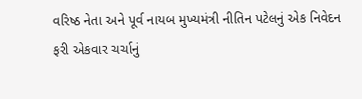વરિષ્ઠ નેતા અને પૂર્વ નાયબ મુખ્યમંત્રી નીતિન પટેલનું એક નિવેદન ફરી એકવાર ચર્ચાનું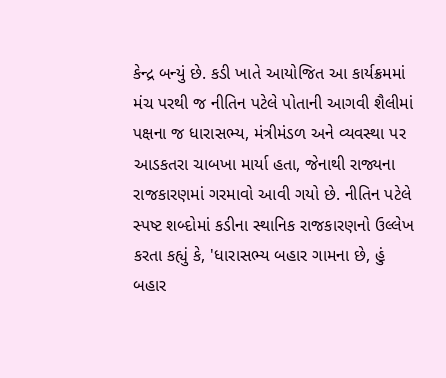કેન્દ્ર બન્યું છે. કડી ખાતે આયોજિત આ કાર્યક્રમમાં મંચ પરથી જ નીતિન પટેલે પોતાની આગવી શૈલીમાં પક્ષના જ ધારાસભ્ય, મંત્રીમંડળ અને વ્યવસ્થા પર આડકતરા ચાબખા માર્યા હતા, જેનાથી રાજ્યના રાજકારણમાં ગરમાવો આવી ગયો છે. નીતિન પટેલે સ્પષ્ટ શબ્દોમાં કડીના સ્થાનિક રાજકારણનો ઉલ્લેખ કરતા કહ્યું કે, 'ધારાસભ્ય બહાર ગામના છે, હું બહાર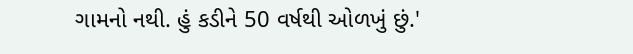ગામનો નથી. હું કડીને 50 વર્ષથી ઓળખું છું.'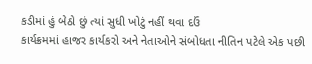કડીમાં હું બેઠો છું ત્યાં સુધી ખોટું નહીં થવા દઉં
કાર્યક્રમમાં હાજર કાર્યકરો અને નેતાઓને સંબોધતા નીતિન પટેલે એક પછી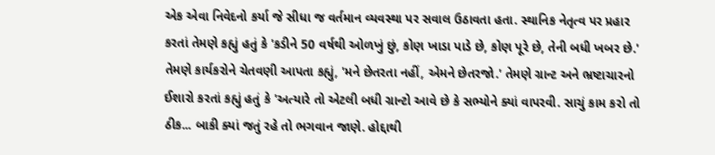એક એવા નિવેદનો કર્યા જે સીધા જ વર્તમાન વ્યવસ્થા પર સવાલ ઉઠાવતા હતા. સ્થાનિક નેતૃત્વ પર પ્રહાર કરતાં તેમણે કહ્યું હતું કે 'કડીને 50 વર્ષથી ઓળખું છું, કોણ ખાડા પાડે છે, કોણ પૂરે છે, તેની બધી ખબર છે.' તેમણે કાર્યકરોને ચેતવણી આપતા કહ્યું, 'મને છેતરતા નહીં, એમને છેતરજો.' તેમણે ગ્રાન્ટ અને ભ્રષ્ટાચારનો ઈશારો કરતાં કહ્યું હતું કે 'અત્યારે તો એટલી બધી ગ્રાન્ટો આવે છે કે સભ્યોને ક્યાં વાપરવી. સાચું કામ કરો તો ઠીક... બાકી ક્યાં જતું રહે તો ભગવાન જાણે. હોદ્દાથી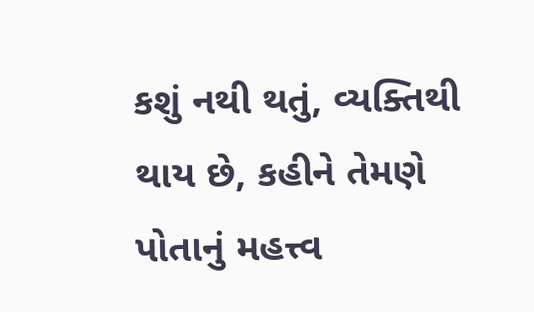કશું નથી થતું, વ્યક્તિથી થાય છે, કહીને તેમણે પોતાનું મહત્ત્વ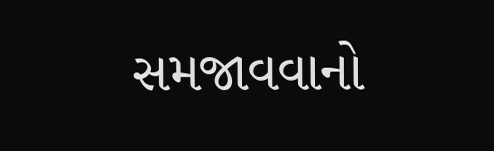સમજાવવાનો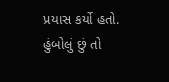પ્રયાસ કર્યો હતો. હુંબોલું છું તો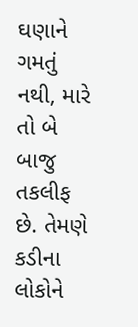ઘણાને ગમતું નથી, મારે તો બે બાજુ તકલીફ છે. તેમણે કડીના લોકોને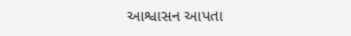આશ્વાસન આપતા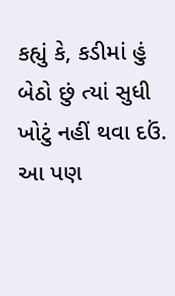કહ્યું કે, કડીમાં હું બેઠો છું ત્યાં સુધી ખોટું નહીં થવા દઉં.
આ પણ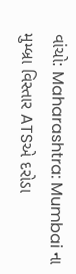વાંચો: Maharashtra: Mumbai ના મુમ્બ્રા વિસ્તાર ATSએ દરોડા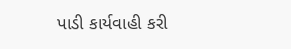પાડી કાર્યવાહી કરી